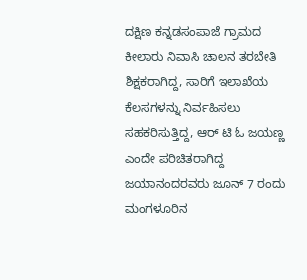ದಕ್ಷಿಣ ಕನ್ನಡಸಂಪಾಜೆ ಗ್ರಾಮದ ಕೀಲಾರು ನಿವಾಸಿ ಚಾಲನ ತರಬೇತಿ ಶಿಕ್ಷಕರಾಗಿದ್ದ, ಸಾರಿಗೆ ಇಲಾಖೆಯ ಕೆಲಸಗಳನ್ನು ನಿರ್ವಹಿಸಲು ಸಹಕರಿಸುತ್ತಿದ್ದ, ಆರ್ ಟಿ ಓ ಜಯಣ್ಣ ಎಂದೇ ಪರಿಚಿತರಾಗಿದ್ದ ಜಯಾನಂದರವರು ಜೂನ್ 7 ರಂದು ಮಂಗಳೂರಿನ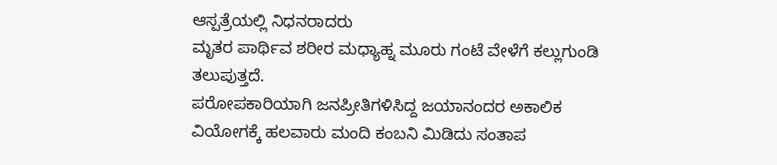ಆಸ್ಪತ್ರೆಯಲ್ಲಿ ನಿಧನರಾದರು
ಮೃತರ ಪಾರ್ಥಿವ ಶರೀರ ಮಧ್ಯಾಹ್ನ ಮೂರು ಗಂಟೆ ವೇಳೆಗೆ ಕಲ್ಲುಗುಂಡಿ ತಲುಪುತ್ತದೆ.
ಪರೋಪಕಾರಿಯಾಗಿ ಜನಪ್ರೀತಿಗಳಿಸಿದ್ದ ಜಯಾನಂದರ ಅಕಾಲಿಕ ವಿಯೋಗಕ್ಕೆ ಹಲವಾರು ಮಂದಿ ಕಂಬನಿ ಮಿಡಿದು ಸಂತಾಪ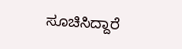ಸೂಚಿಸಿದ್ದಾರೆ